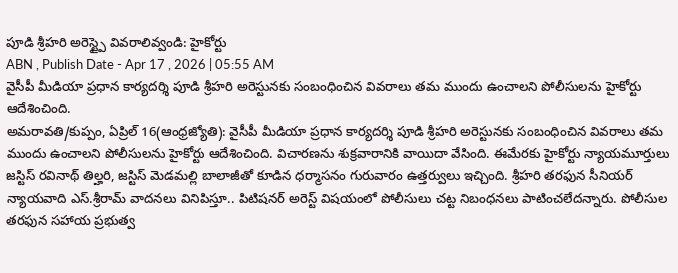పూడి శ్రీహరి అరెస్ట్పై వివరాలివ్వండి: హైకోర్టు
ABN , Publish Date - Apr 17 , 2026 | 05:55 AM
వైసీపీ మీడియా ప్రధాన కార్యదర్శి పూడి శ్రీహరి అరెస్టునకు సంబంధించిన వివరాలు తమ ముందు ఉంచాలని పోలీసులను హైకోర్టు ఆదేశించింది.
అమరావతి/కుప్పం, ఏప్రిల్ 16(ఆంధ్రజ్యోతి): వైసీపీ మీడియా ప్రధాన కార్యదర్శి పూడి శ్రీహరి అరెస్టునకు సంబంధించిన వివరాలు తమ ముందు ఉంచాలని పోలీసులను హైకోర్టు ఆదేశించింది. విచారణను శుక్రవారానికి వాయిదా వేసింది. ఈమేరకు హైకోర్టు న్యాయమూర్తులు జస్టిస్ రవినాథ్ తిల్హరి, జస్టిస్ మెడమల్లి బాలాజీతో కూడిన ధర్మాసనం గురువారం ఉత్తర్వులు ఇచ్చింది. శ్రీహరి తరఫున సీనియర్ న్యాయవాది ఎస్.శ్రీరామ్ వాదనలు వినిపిస్తూ.. పిటిషనర్ అరెస్ట్ విషయంలో పోలీసులు చట్ట నిబంధనలు పాటించలేదన్నారు. పోలీసుల తరఫున సహాయ ప్రభుత్వ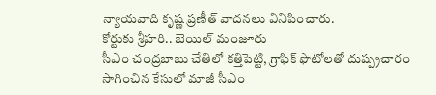న్యాయవాది కృష్ణ ప్రణీత్ వాదనలు వినిపించారు.
కోర్టుకు శ్రీహరి.. బెయిల్ మంజూరు
సీఎం చంద్రబాబు చేతిలో కత్తిపెట్టి, గ్రాఫిక్ ఫొటోలతో దుష్ప్రచారం సాగించిన కేసులో మాజీ సీఎం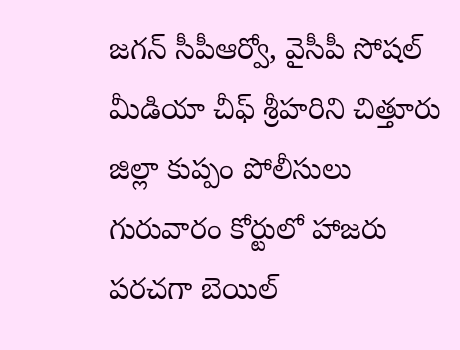జగన్ సీపీఆర్వో, వైసీపీ సోషల్ మీడియా చీఫ్ శ్రీహరిని చిత్తూరు జిల్లా కుప్పం పోలీసులు గురువారం కోర్టులో హాజరు పరచగా బెయిల్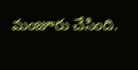మంజూరు చేసింది.